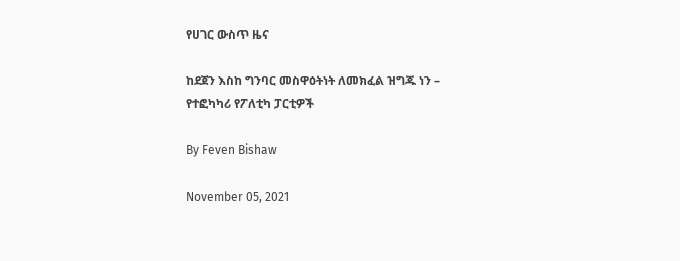የሀገር ውስጥ ዜና

ከደጀን እስከ ግንባር መስዋዕትነት ለመክፈል ዝግጁ ነን – የተፎካካሪ የፖለቲካ ፓርቲዎች

By Feven Bishaw

November 05, 2021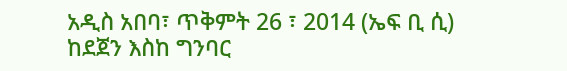አዲስ አበባ፣ ጥቅምት 26 ፣ 2014 (ኤፍ ቢ ሲ) ከደጀን እስከ ግንባር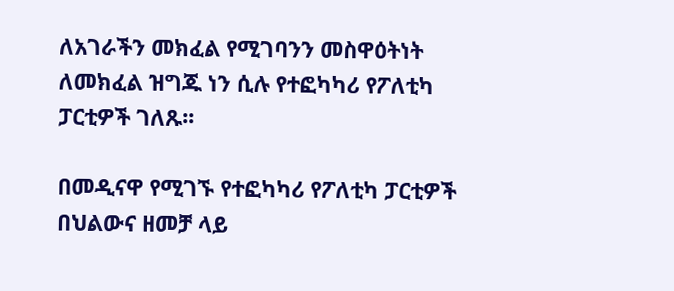ለአገራችን መክፈል የሚገባንን መስዋዕትነት ለመክፈል ዝግጁ ነን ሲሉ የተፎካካሪ የፖለቲካ ፓርቲዎች ገለጹ፡፡

በመዲናዋ የሚገኙ የተፎካካሪ የፖለቲካ ፓርቲዎች በህልውና ዘመቻ ላይ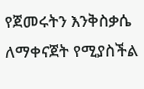የጀመሩትን እንቅስቃሴ ለማቀናጀት የሚያስችል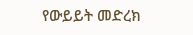የውይይት መድረክ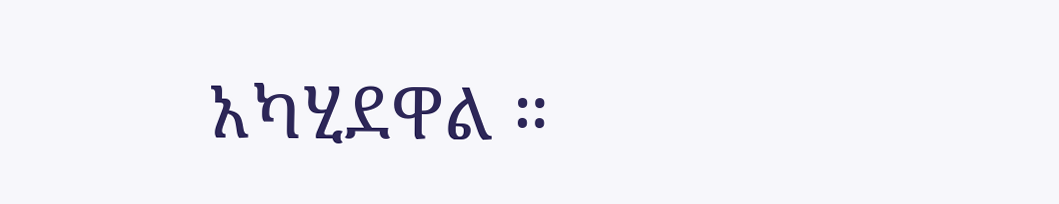አካሂደዋል ።